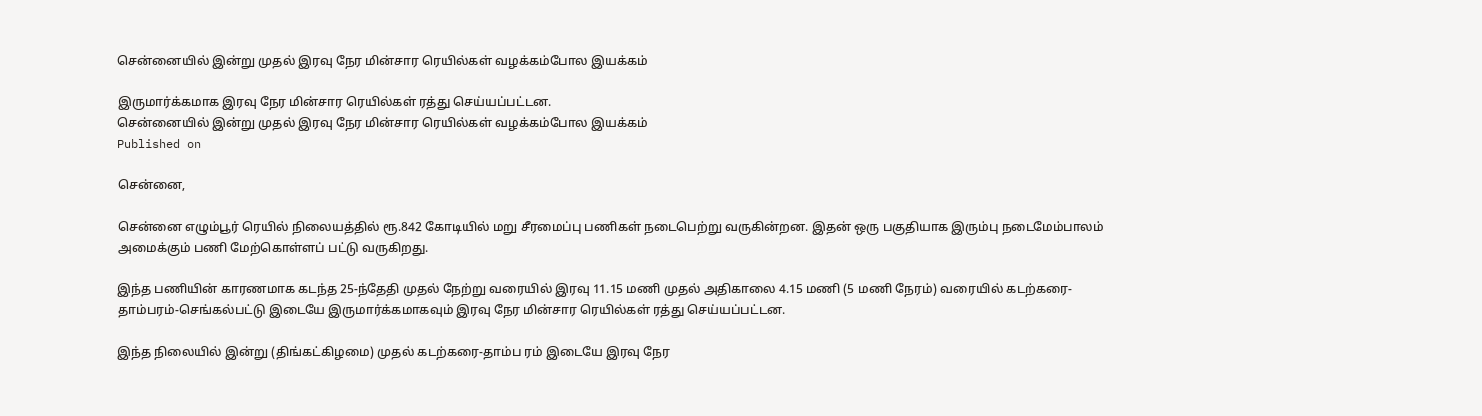சென்னையில் இன்று முதல் இரவு நேர மின்சார ரெயில்கள் வழக்கம்போல இயக்கம்

இருமார்க்கமாக இரவு நேர மின்சார ரெயில்கள் ரத்து செய்யப்பட்டன.
சென்னையில் இன்று முதல் இரவு நேர மின்சார ரெயில்கள் வழக்கம்போல இயக்கம்
Published on

சென்னை,

சென்னை எழும்பூர் ரெயில் நிலையத்தில் ரூ.842 கோடியில் மறு சீரமைப்பு பணிகள் நடைபெற்று வருகின்றன. இதன் ஒரு பகுதியாக இரும்பு நடைமேம்பாலம் அமைக்கும் பணி மேற்கொள்ளப் பட்டு வருகிறது.

இந்த பணியின் காரணமாக கடந்த 25-ந்தேதி முதல் நேற்று வரையில் இரவு 11.15 மணி முதல் அதிகாலை 4.15 மணி (5 மணி நேரம்) வரையில் கடற்கரை-தாம்பரம்-செங்கல்பட்டு இடையே இருமார்க்கமாகவும் இரவு நேர மின்சார ரெயில்கள் ரத்து செய்யப்பட்டன.

இந்த நிலையில் இன்று (திங்கட்கிழமை) முதல் கடற்கரை-தாம்ப ரம் இடையே இரவு நேர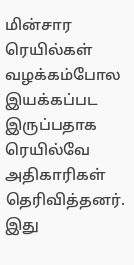மின்சார ரெயில்கள் வழக்கம்போல இயக்கப்பட இருப்பதாக ரெயில்வே அதிகாரிகள் தெரிவித்தனர். இது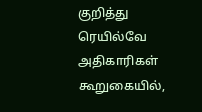குறித்து ரெயில்வே அதிகாரிகள் கூறுகையில்,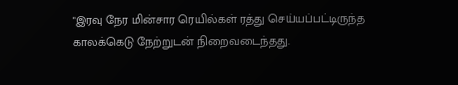"இரவு நேர மின்சார ரெயில்கள் ரத்து செய்யப்பட்டிருந்த காலக்கெடு நேற்றுடன் நிறைவடைந்தது.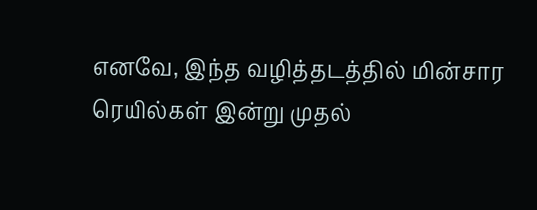எனவே, இந்த வழித்தடத்தில் மின்சார ரெயில்கள் இன்று முதல்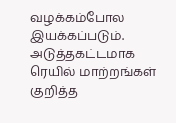வழக்கம்போல இயக்கப்படும். அடுத்தகட்டமாக ரெயில் மாற்றங்கள் குறித்த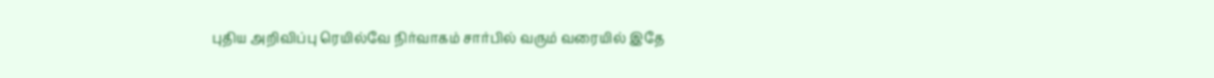புதிய அறிவிப்பு ரெயில்வே நிர்வாகம் சார்பில் வரும் வரையில் இதே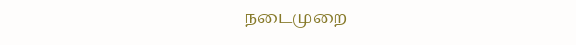நடைமுறை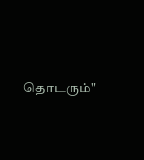தொடரும்"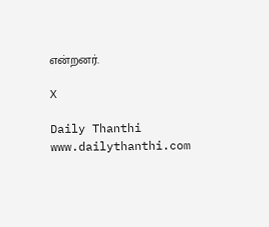என்றனர்.

X

Daily Thanthi
www.dailythanthi.com